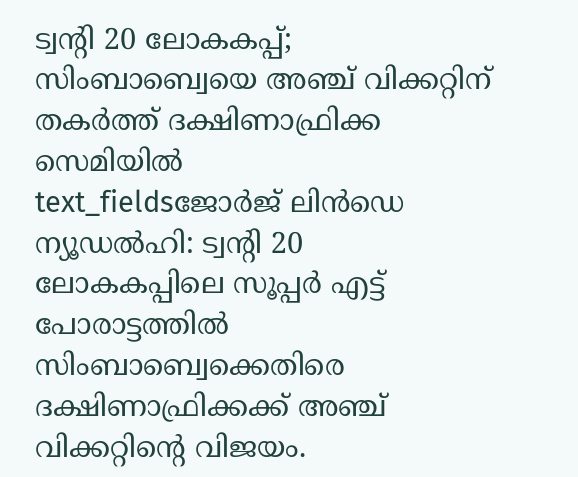ട്വന്റി 20 ലോകകപ്പ്; സിംബാബ്വെയെ അഞ്ച് വിക്കറ്റിന് തകർത്ത് ദക്ഷിണാഫ്രിക്ക സെമിയിൽ
text_fieldsജോർജ് ലിൻഡെ
ന്യൂഡൽഹി: ട്വന്റി 20 ലോകകപ്പിലെ സൂപ്പർ എട്ട് പോരാട്ടത്തിൽ സിംബാബ്വെക്കെതിരെ ദക്ഷിണാഫ്രിക്കക്ക് അഞ്ച് വിക്കറ്റിന്റെ വിജയം.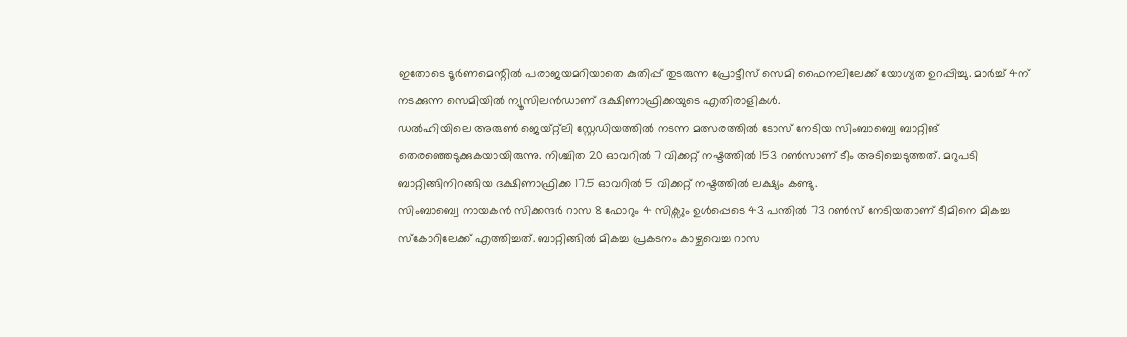ഇതോടെ ടൂർണമെന്റിൽ പരാജയമറിയാതെ കുതിപ്പ് തുടരുന്ന പ്രോട്ടീസ് സെമി ഫൈനലിലേക്ക് യോഗ്യത ഉറപ്പിച്ചു. മാർച്ച് 4ന് നടക്കുന്ന സെമിയിൽ ന്യൂസിലൻഡാണ് ദക്ഷിണാഫ്രിക്കയുടെ എതിരാളികൾ.
ഡൽഹിയിലെ അരുൺ ജെയ്റ്റ്ലി സ്റ്റേഡിയത്തിൽ നടന്ന മത്സരത്തിൽ ടോസ് നേടിയ സിംബാബ്വെ ബാറ്റിങ് തെരഞ്ഞെടുക്കുകയായിരുന്നു. നിശ്ചിത 20 ഓവറിൽ 7 വിക്കറ്റ് നഷ്ടത്തിൽ 153 റൺസാണ് ടീം അടിച്ചെടുത്തത്. മറുപടി ബാറ്റിങ്ങിനിറങ്ങിയ ദക്ഷിണാഫ്രിക്ക 17.5 ഓവറിൽ 5 വിക്കറ്റ് നഷ്ടത്തിൽ ലക്ഷ്യം കണ്ടു.
സിംബാബ്വെ നായകൻ സിക്കന്ദർ റാസ 8 ഫോറും 4 സിക്സും ഉൾപ്പെടെ 43 പന്തിൽ 73 റൺസ് നേടിയതാണ് ടീമിനെ മികച്ച സ്കോറിലേക്ക് എത്തിച്ചത്. ബാറ്റിങ്ങിൽ മികച്ച പ്രകടനം കാഴ്ചവെച്ച റാസ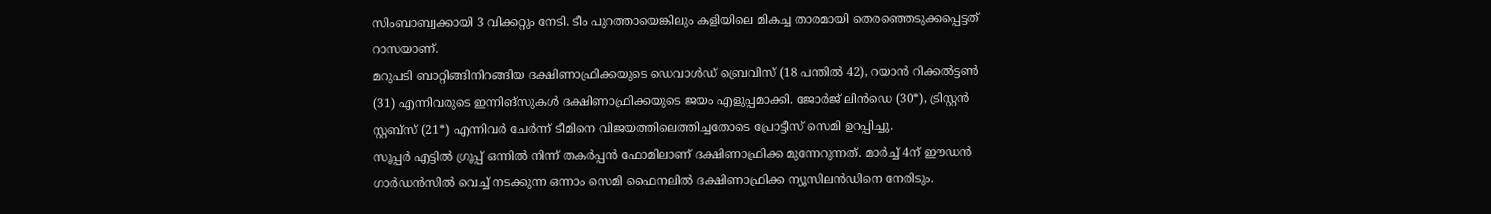സിംബാബ്വക്കായി 3 വിക്കറ്റും നേടി. ടീം പുറത്തായെങ്കിലും കളിയിലെ മികച്ച താരമായി തെരഞ്ഞെടുക്കപ്പെട്ടത് റാസയാണ്.
മറുപടി ബാറ്റിങ്ങിനിറങ്ങിയ ദക്ഷിണാഫ്രിക്കയുടെ ഡെവാൾഡ് ബ്രെവിസ് (18 പന്തിൽ 42), റയാൻ റിക്കൽട്ടൺ (31) എന്നിവരുടെ ഇന്നിങ്സുകൾ ദക്ഷിണാഫ്രിക്കയുടെ ജയം എളുപ്പമാക്കി. ജോർജ് ലിൻഡെ (30*), ട്രിസ്റ്റൻ സ്റ്റബ്സ് (21*) എന്നിവർ ചേർന്ന് ടീമിനെ വിജയത്തിലെത്തിച്ചതോടെ പ്രോട്ടീസ് സെമി ഉറപ്പിച്ചു.
സൂപ്പർ എട്ടിൽ ഗ്രൂപ്പ് ഒന്നിൽ നിന്ന് തകർപ്പൻ ഫോമിലാണ് ദക്ഷിണാഫ്രിക്ക മുന്നേറുന്നത്. മാർച്ച് 4ന് ഈഡൻ ഗാർഡൻസിൽ വെച്ച് നടക്കുന്ന ഒന്നാം സെമി ഫൈനലിൽ ദക്ഷിണാഫ്രിക്ക ന്യൂസിലൻഡിനെ നേരിടും.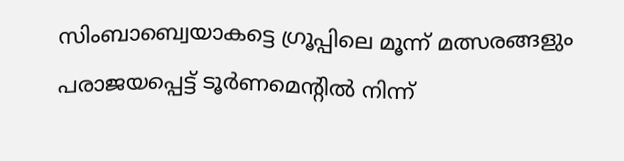സിംബാബ്വെയാകട്ടെ ഗ്രൂപ്പിലെ മൂന്ന് മത്സരങ്ങളും പരാജയപ്പെട്ട് ടൂർണമെന്റിൽ നിന്ന്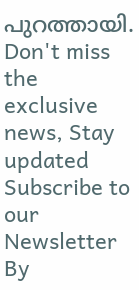പുറത്തായി.
Don't miss the exclusive news, Stay updated
Subscribe to our Newsletter
By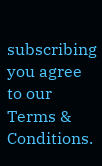subscribing you agree to our Terms & Conditions.